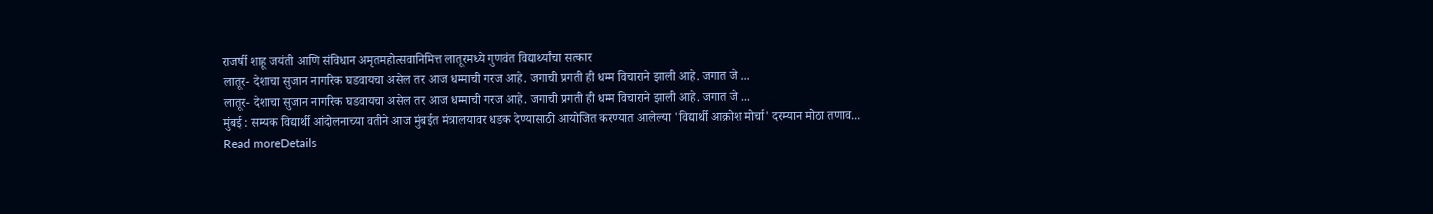राजर्षी शाहू जयंती आणि संविधान अमृतमहोत्सवानिमित्त लातूरमध्ये गुणवंत विद्यार्थ्यांचा सत्कार
लातूर- देशाचा सुजान नागरिक घडवायचा असेल तर आज धम्माची गरज आहे. जगाची प्रगती ही धम्म विचाराने झाली आहे. जगात जे ...
लातूर- देशाचा सुजान नागरिक घडवायचा असेल तर आज धम्माची गरज आहे. जगाची प्रगती ही धम्म विचाराने झाली आहे. जगात जे ...
मुंबई : सम्यक विद्यार्थी आंदोलनाच्या वतीने आज मुंबईत मंत्रालयावर धडक देण्यासाठी आयोजित करण्यात आलेल्या 'विद्यार्थी आक्रोश मोर्चा' दरम्यान मोठा तणाव...
Read moreDetails